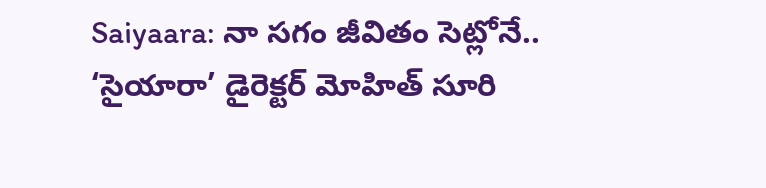Saiyaara: నా సగం జీవితం సెట్లోనే.. ‘సైయారా’ డైరెక్టర్ మోహిత్ సూరి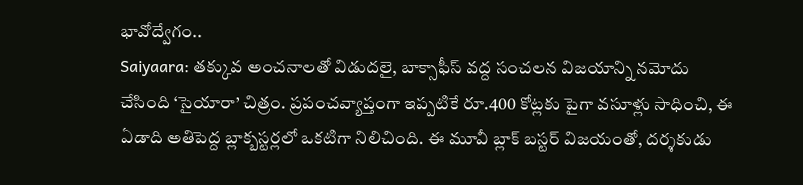భావోద్వేగం..
Saiyaara: తక్కువ అంచనాలతో విడుదలై, బాక్సాఫీస్ వద్ద సంచలన విజయాన్ని నమోదు చేసింది ‘సైయారా’ చిత్రం. ప్రపంచవ్యాప్తంగా ఇప్పటికే రూ.400 కోట్లకు పైగా వసూళ్లు సాధించి, ఈ ఏడాది అతిపెద్ద బ్లాక్బస్టర్లలో ఒకటిగా నిలిచింది. ఈ మూవీ బ్లాక్ బస్టర్ విజయంతో, దర్శకుడు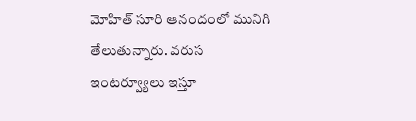మోహిత్ సూరి ఆనందంలో మునిగి తేలుతున్నారు. వరుస ఇంటర్వ్యూలు ఇస్తూ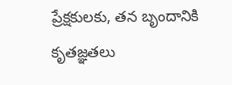ప్రేక్షకులకు, తన బృందానికి కృతజ్ఞతలు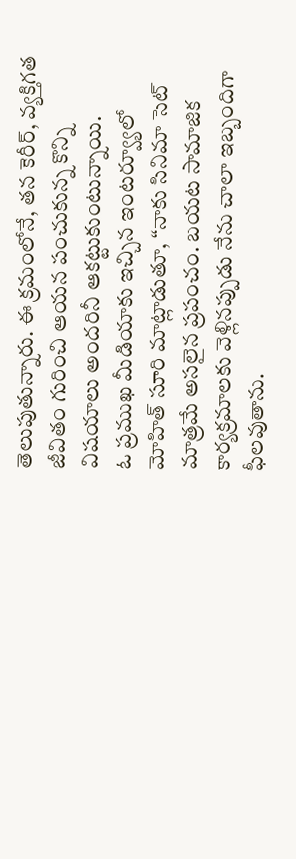తెలుపుతున్నారు. ఈ క్రమంలోనే, తన కెరీర్, వ్యక్తిగత జీవితం గురించి ఆయన పంచుకున్న కొన్ని విషయాలు అందరినీ ఆకట్టుకుంటున్నాయి.
ఓ ప్రముఖ మీడియాకు ఇచ్చిన ఇంటర్వ్యూలో మోహిత్ సూరి మాట్లాడుతూ, “నాకు సినిమా సెట్ మాత్రమే అసలైన ప్రపంచం. బయట సామాజిక కార్యక్రమాలకు వెళ్లినప్పుడు నేను చాలా ఇబ్బందిగా ఫీలవుతాను.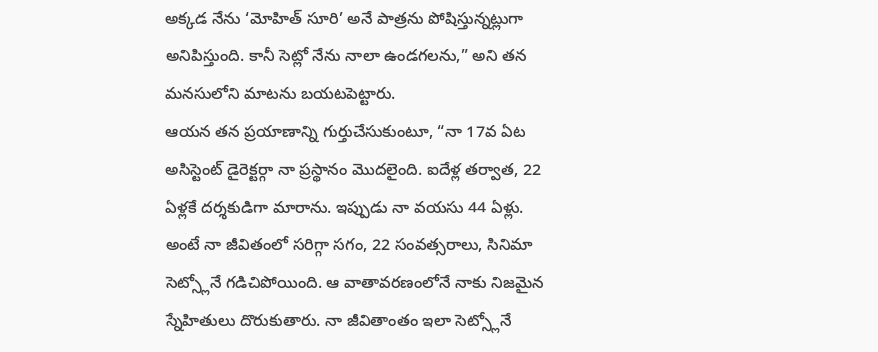అక్కడ నేను ‘మోహిత్ సూరి’ అనే పాత్రను పోషిస్తున్నట్లుగా అనిపిస్తుంది. కానీ సెట్లో నేను నాలా ఉండగలను,” అని తన మనసులోని మాటను బయటపెట్టారు.
ఆయన తన ప్రయాణాన్ని గుర్తుచేసుకుంటూ, “నా 17వ ఏట అసిస్టెంట్ డైరెక్టర్గా నా ప్రస్థానం మొదలైంది. ఐదేళ్ల తర్వాత, 22 ఏళ్లకే దర్శకుడిగా మారాను. ఇప్పుడు నా వయసు 44 ఏళ్లు. అంటే నా జీవితంలో సరిగ్గా సగం, 22 సంవత్సరాలు, సినిమా సెట్స్లోనే గడిచిపోయింది. ఆ వాతావరణంలోనే నాకు నిజమైన స్నేహితులు దొరుకుతారు. నా జీవితాంతం ఇలా సెట్స్లోనే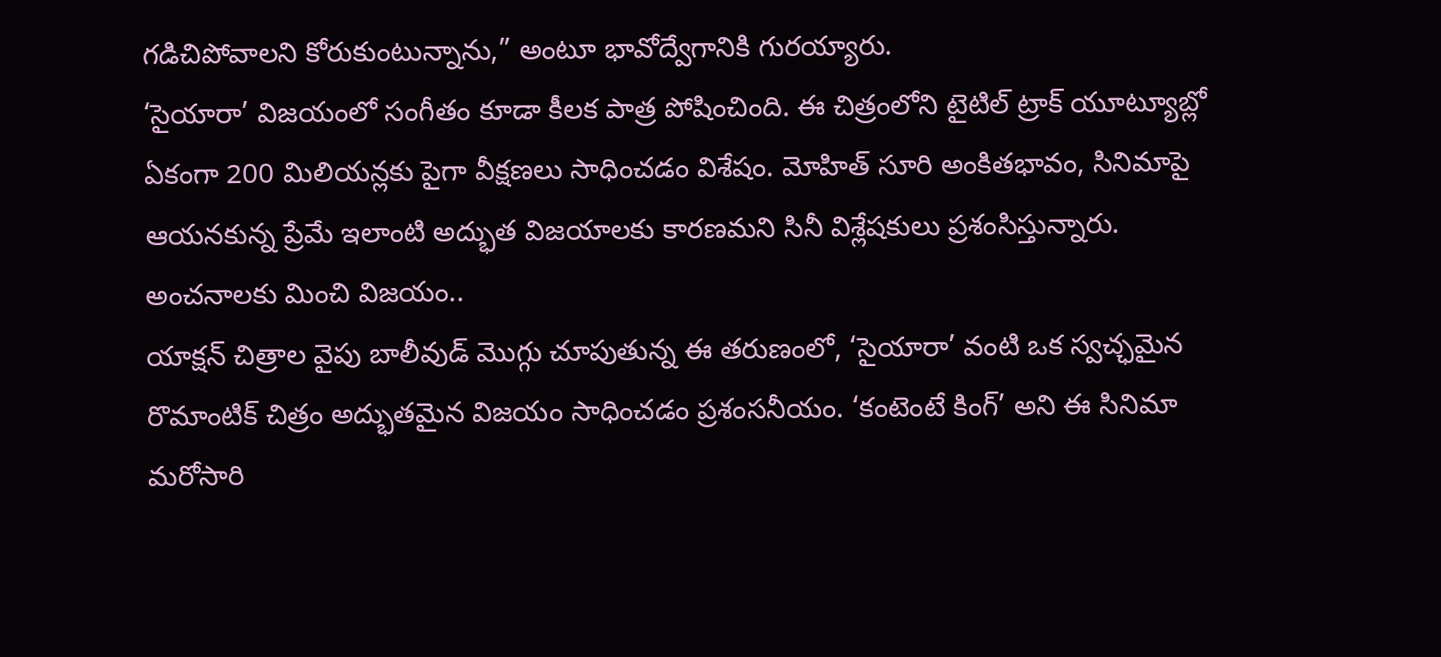గడిచిపోవాలని కోరుకుంటున్నాను,” అంటూ భావోద్వేగానికి గురయ్యారు.
‘సైయారా’ విజయంలో సంగీతం కూడా కీలక పాత్ర పోషించింది. ఈ చిత్రంలోని టైటిల్ ట్రాక్ యూట్యూబ్లో ఏకంగా 200 మిలియన్లకు పైగా వీక్షణలు సాధించడం విశేషం. మోహిత్ సూరి అంకితభావం, సినిమాపై ఆయనకున్న ప్రేమే ఇలాంటి అద్భుత విజయాలకు కారణమని సినీ విశ్లేషకులు ప్రశంసిస్తున్నారు.
అంచనాలకు మించి విజయం..
యాక్షన్ చిత్రాల వైపు బాలీవుడ్ మొగ్గు చూపుతున్న ఈ తరుణంలో, ‘సైయారా’ వంటి ఒక స్వచ్ఛమైన రొమాంటిక్ చిత్రం అద్భుతమైన విజయం సాధించడం ప్రశంసనీయం. ‘కంటెంటే కింగ్’ అని ఈ సినిమా మరోసారి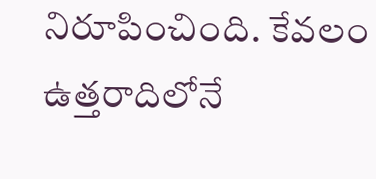నిరూపించింది. కేవలం ఉత్తరాదిలోనే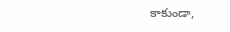కాకుండా,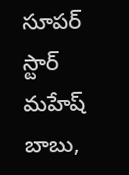సూపర్ స్టార్ మహేష్ బాబు,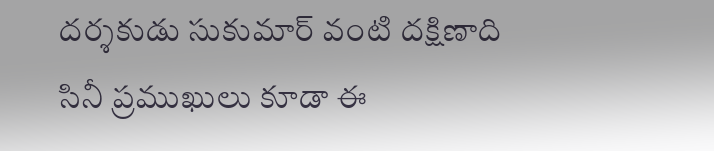దర్శకుడు సుకుమార్ వంటి దక్షిణాది సినీ ప్రముఖులు కూడా ఈ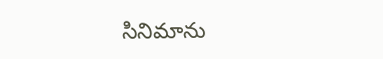సినిమాను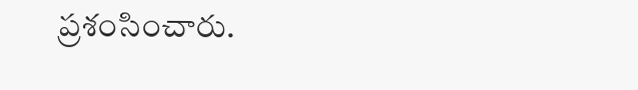ప్రశంసించారు.